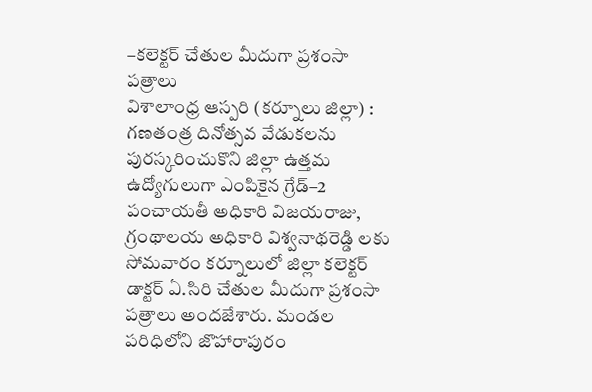–కలెక్టర్ చేతుల మీదుగా ప్రశంసా పత్రాలు
విశాలాంధ్ర ఆస్పరి (కర్నూలు జిల్లా) : గణతంత్ర దినోత్సవ వేడుకలను పురస్కరించుకొని జిల్లా ఉత్తమ ఉద్యోగులుగా ఎంపికైన గ్రేడ్–2 పంచాయతీ అధికారి విజయరాజు, గ్రంథాలయ అధికారి విశ్వనాథరెడ్డి లకు సోమవారం కర్నూలులో జిల్లా కలెక్టర్ డాక్టర్ ఏ.సిరి చేతుల మీదుగా ప్రశంసా పత్రాలు అందజేశారు. మండల పరిధిలోని జొహారాపురం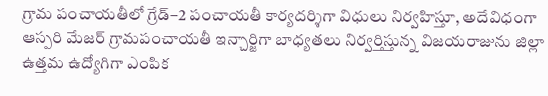గ్రామ పంచాయతీలో గ్రేడ్–2 పంచాయతీ కార్యదర్శిగా విధులు నిర్వహిస్తూ, అదేవిధంగా ఆస్పరి మేజర్ గ్రామపంచాయతీ ఇన్చార్జిగా బాధ్యతలు నిర్వర్తిస్తున్న విజయరాజును జిల్లా ఉత్తమ ఉద్యోగిగా ఎంపిక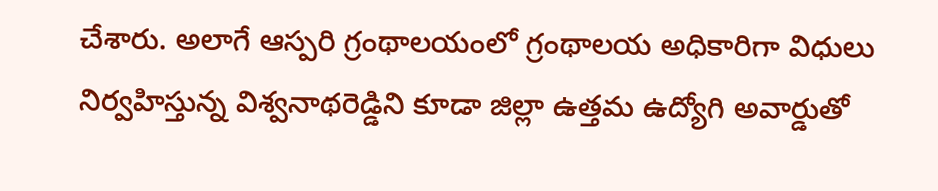చేశారు. అలాగే ఆస్పరి గ్రంథాలయంలో గ్రంథాలయ అధికారిగా విధులు నిర్వహిస్తున్న విశ్వనాథరెడ్డిని కూడా జిల్లా ఉత్తమ ఉద్యోగి అవార్డుతో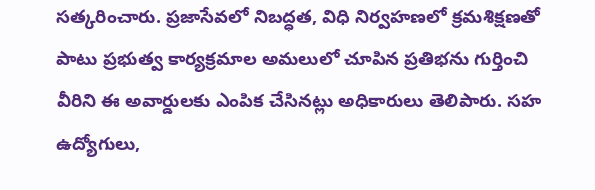సత్కరించారు. ప్రజాసేవలో నిబద్ధత, విధి నిర్వహణలో క్రమశిక్షణతో పాటు ప్రభుత్వ కార్యక్రమాల అమలులో చూపిన ప్రతిభను గుర్తించి వీరిని ఈ అవార్డులకు ఎంపిక చేసినట్లు అధికారులు తెలిపారు. సహ ఉద్యోగులు,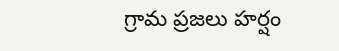గ్రామ ప్రజలు హర్షం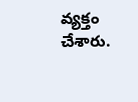వ్యక్తం చేశారు.